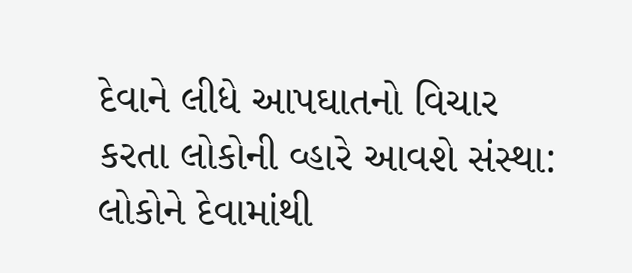દેવાને લીધે આપઘાતનો વિચાર કરતા લોકોની વ્હારે આવશે સંસ્થા: લોકોને દેવામાંથી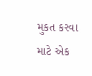મુકત કરવા માટે એક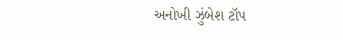અનોખી ઝુંબેશ ટૉપ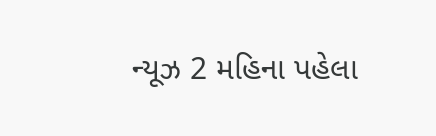ન્યૂઝ 2 મહિના પહેલા